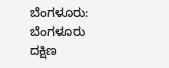ಬೆಂಗಳೂರು: ಬೆಂಗಳೂರು ದಕ್ಷಿಣ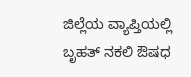ಜಿಲ್ಲೆಯ ವ್ಯಾಪ್ತಿಯಲ್ಲಿ ಬೃಹತ್ ನಕಲಿ ಔಷಧ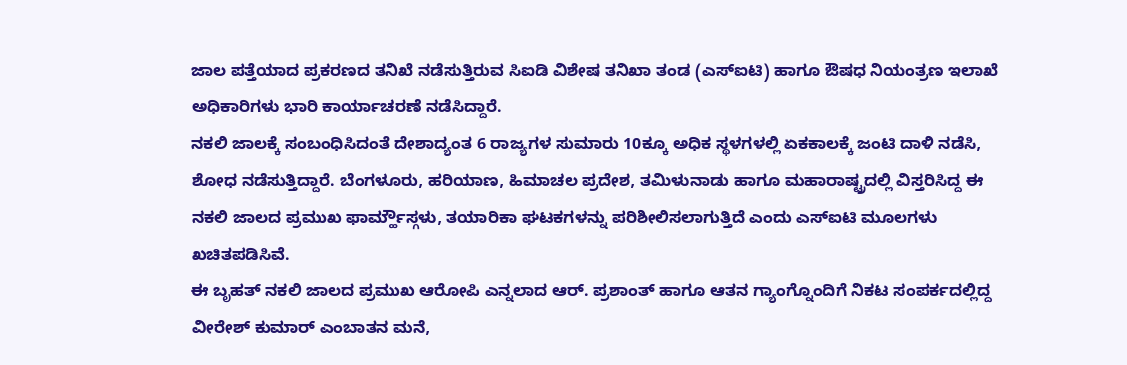ಜಾಲ ಪತ್ತೆಯಾದ ಪ್ರಕರಣದ ತನಿಖೆ ನಡೆಸುತ್ತಿರುವ ಸಿಐಡಿ ವಿಶೇಷ ತನಿಖಾ ತಂಡ (ಎಸ್ಐಟಿ) ಹಾಗೂ ಔಷಧ ನಿಯಂತ್ರಣ ಇಲಾಖೆ ಅಧಿಕಾರಿಗಳು ಭಾರಿ ಕಾರ್ಯಾಚರಣೆ ನಡೆಸಿದ್ದಾರೆ.
ನಕಲಿ ಜಾಲಕ್ಕೆ ಸಂಬಂಧಿಸಿದಂತೆ ದೇಶಾದ್ಯಂತ 6 ರಾಜ್ಯಗಳ ಸುಮಾರು 10ಕ್ಕೂ ಅಧಿಕ ಸ್ಥಳಗಳಲ್ಲಿ ಏಕಕಾಲಕ್ಕೆ ಜಂಟಿ ದಾಳಿ ನಡೆಸಿ, ಶೋಧ ನಡೆಸುತ್ತಿದ್ದಾರೆ. ಬೆಂಗಳೂರು, ಹರಿಯಾಣ, ಹಿಮಾಚಲ ಪ್ರದೇಶ, ತಮಿಳುನಾಡು ಹಾಗೂ ಮಹಾರಾಷ್ಟ್ರದಲ್ಲಿ ವಿಸ್ತರಿಸಿದ್ದ ಈ ನಕಲಿ ಜಾಲದ ಪ್ರಮುಖ ಫಾರ್ಮ್ಹೌಸ್ಗಳು, ತಯಾರಿಕಾ ಘಟಕಗಳನ್ನು ಪರಿಶೀಲಿಸಲಾಗುತ್ತಿದೆ ಎಂದು ಎಸ್ಐಟಿ ಮೂಲಗಳು ಖಚಿತಪಡಿಸಿವೆ.
ಈ ಬೃಹತ್ ನಕಲಿ ಜಾಲದ ಪ್ರಮುಖ ಆರೋಪಿ ಎನ್ನಲಾದ ಆರ್. ಪ್ರಶಾಂತ್ ಹಾಗೂ ಆತನ ಗ್ಯಾಂಗ್ನೊಂದಿಗೆ ನಿಕಟ ಸಂಪರ್ಕದಲ್ಲಿದ್ದ ವೀರೇಶ್ ಕುಮಾರ್ ಎಂಬಾತನ ಮನೆ,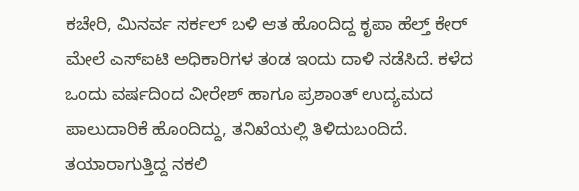ಕಚೇರಿ, ಮಿನರ್ವ ಸರ್ಕಲ್ ಬಳಿ ಆತ ಹೊಂದಿದ್ದ ಕೃಪಾ ಹೆಲ್ತ್ ಕೇರ್ ಮೇಲೆ ಎಸ್ಐಟಿ ಅಧಿಕಾರಿಗಳ ತಂಡ ಇಂದು ದಾಳಿ ನಡೆಸಿದೆ. ಕಳೆದ ಒಂದು ವರ್ಷದಿಂದ ವೀರೇಶ್ ಹಾಗೂ ಪ್ರಶಾಂತ್ ಉದ್ಯಮದ ಪಾಲುದಾರಿಕೆ ಹೊಂದಿದ್ದು, ತನಿಖೆಯಲ್ಲಿ ತಿಳಿದುಬಂದಿದೆ.
ತಯಾರಾಗುತ್ತಿದ್ದ ನಕಲಿ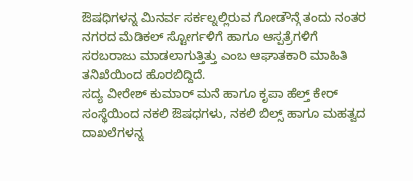ಔಷಧಿಗಳನ್ನ ಮಿನರ್ವ ಸರ್ಕಲ್ನಲ್ಲಿರುವ ಗೋಡೌನ್ಗೆ ತಂದು ನಂತರ ನಗರದ ಮೆಡಿಕಲ್ ಸ್ಟೋರ್ಗಳಿಗೆ ಹಾಗೂ ಆಸ್ಪತ್ರೆಗಳಿಗೆ ಸರಬರಾಜು ಮಾಡಲಾಗುತ್ತಿತ್ತು ಎಂಬ ಆಘಾತಕಾರಿ ಮಾಹಿತಿ ತನಿಖೆಯಿಂದ ಹೊರಬಿದ್ದಿದೆ.
ಸದ್ಯ ವೀರೇಶ್ ಕುಮಾರ್ ಮನೆ ಹಾಗೂ ಕೃಪಾ ಹೆಲ್ತ್ ಕೇರ್ ಸಂಸ್ಥೆಯಿಂದ ನಕಲಿ ಔಷಧಗಳು, ನಕಲಿ ಬಿಲ್ಸ್ ಹಾಗೂ ಮಹತ್ವದ ದಾಖಲೆಗಳನ್ನ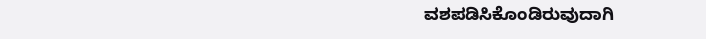ವಶಪಡಿಸಿಕೊಂಡಿರುವುದಾಗಿ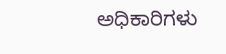ಅಧಿಕಾರಿಗಳು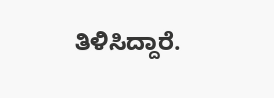ತಿಳಿಸಿದ್ದಾರೆ.